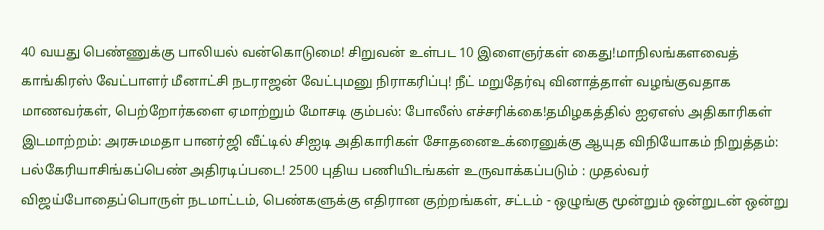40 வயது பெண்ணுக்கு பாலியல் வன்கொடுமை! சிறுவன் உள்பட 10 இளைஞர்கள் கைது!மாநிலங்களவைத் காங்கிரஸ் வேட்பாளர் மீனாட்சி நடராஜன் வேட்புமனு நிராகரிப்பு! நீட் மறுதேர்வு வினாத்தாள் வழங்குவதாக மாணவர்கள், பெற்றோர்களை ஏமாற்றும் மோசடி கும்பல்: போலீஸ் எச்சரிக்கை!தமிழகத்தில் ஐஏஎஸ் அதிகாரிகள் இடமாற்றம்: அரசுமமதா பானர்ஜி வீட்டில் சிஐடி அதிகாரிகள் சோதனைஉக்ரைனுக்கு ஆயுத விநியோகம் நிறுத்தம்: பல்கேரியாசிங்கப்பெண் அதிரடிப்படை! 2500 புதிய பணியிடங்கள் உருவாக்கப்படும் : முதல்வர் விஜய்போதைப்பொருள் நடமாட்டம், பெண்களுக்கு எதிரான குற்றங்கள், சட்டம் - ஒழுங்கு மூன்றும் ஒன்றுடன் ஒன்று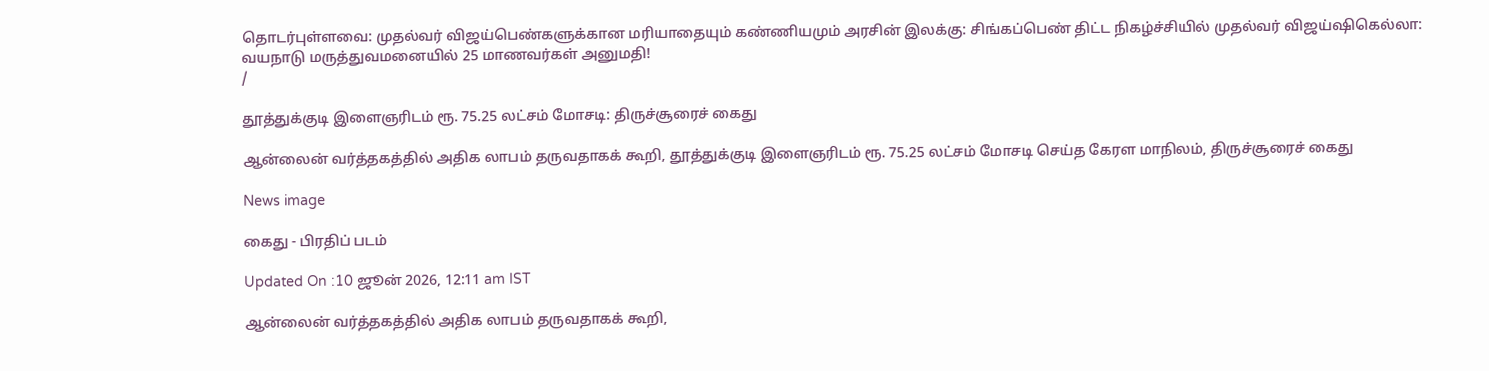தொடர்புள்ளவை: முதல்வர் விஜய்பெண்களுக்கான மரியாதையும் கண்ணியமும் அரசின் இலக்கு: சிங்கப்பெண் திட்ட நிகழ்ச்சியில் முதல்வர் விஜய்ஷிகெல்லா: வயநாடு மருத்துவமனையில் 25 மாணவர்கள் அனுமதி!
/

தூத்துக்குடி இளைஞரிடம் ரூ. 75.25 லட்சம் மோசடி: திருச்சூரைச் கைது

ஆன்லைன் வர்த்தகத்தில் அதிக லாபம் தருவதாகக் கூறி, தூத்துக்குடி இளைஞரிடம் ரூ. 75.25 லட்சம் மோசடி செய்த கேரள மாநிலம், திருச்சூரைச் கைது

News image

கைது - பிரதிப் படம்

Updated On :10 ஜூன் 2026, 12:11 am IST

ஆன்லைன் வர்த்தகத்தில் அதிக லாபம் தருவதாகக் கூறி,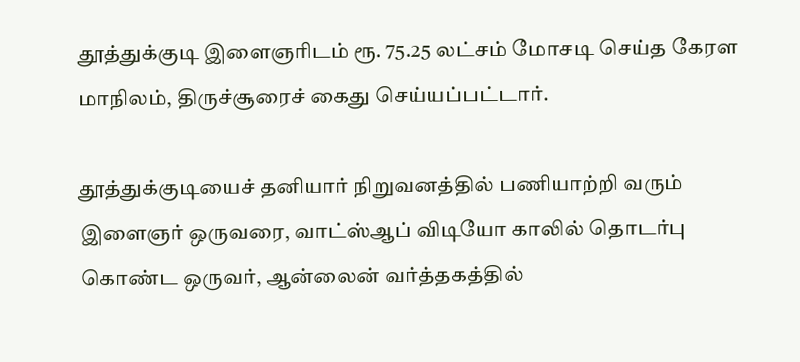தூத்துக்குடி இளைஞரிடம் ரூ. 75.25 லட்சம் மோசடி செய்த கேரள மாநிலம், திருச்சூரைச் கைது செய்யப்பட்டார்.

தூத்துக்குடியைச் தனியார் நிறுவனத்தில் பணியாற்றி வரும் இளைஞர் ஒருவரை, வாட்ஸ்ஆப் விடியோ காலில் தொடர்பு கொண்ட ஒருவர், ஆன்லைன் வர்த்தகத்தில்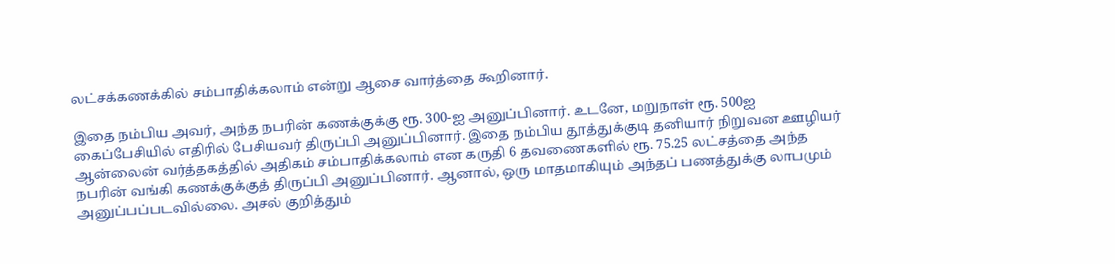லட்சக்கணக்கில் சம்பாதிக்கலாம் என்று ஆசை வார்த்தை கூறினார்.

இதை நம்பிய அவர், அந்த நபரின் கணக்குக்கு ரூ. 300-ஐ அனுப்பினார். உடனே, மறுநாள் ரூ. 500ஐ கைப்பேசியில் எதிரில் பேசியவர் திருப்பி அனுப்பினார். இதை நம்பிய தூத்துக்குடி தனியார் நிறுவன ஊழியர் ஆன்லைன் வர்த்தகத்தில் அதிகம் சம்பாதிக்கலாம் என கருதி 6 தவணைகளில் ரூ. 75.25 லட்சத்தை அந்த நபரின் வங்கி கணக்குக்குத் திருப்பி அனுப்பினார். ஆனால், ஒரு மாதமாகியும் அந்தப் பணத்துக்கு லாபமும் அனுப்பப்படவில்லை. அசல் குறித்தும்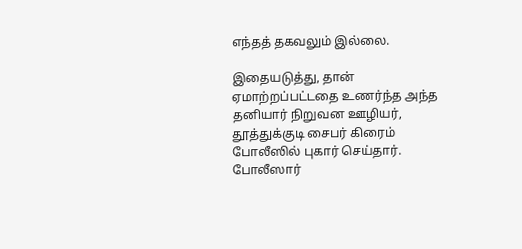எந்தத் தகவலும் இல்லை.

இதையடுத்து, தான் ஏமாற்றப்பட்டதை உணர்ந்த அந்த தனியார் நிறுவன ஊழியர், தூத்துக்குடி சைபர் கிரைம் போலீஸில் புகார் செய்தார். போலீஸார்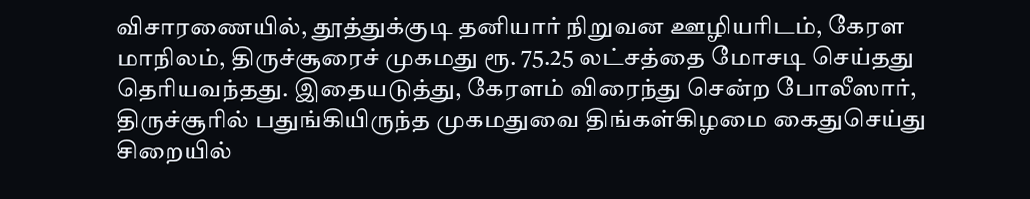விசாரணையில், தூத்துக்குடி தனியார் நிறுவன ஊழியரிடம், கேரள மாநிலம், திருச்சூரைச் முகமது ரூ. 75.25 லட்சத்தை மோசடி செய்தது தெரியவந்தது. இதையடுத்து, கேரளம் விரைந்து சென்ற போலீஸார், திருச்சூரில் பதுங்கியிருந்த முகமதுவை திங்கள்கிழமை கைதுசெய்து சிறையில்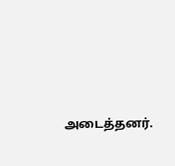அடைத்தனர்.